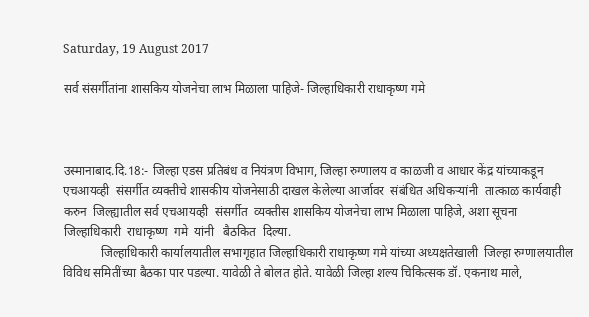Saturday, 19 August 2017

सर्व संसर्गीतांना शासकिय योजनेचा लाभ मिळाला पाहिजे- जिल्हाधिकारी राधाकृष्ण गमे



उस्मानाबाद.दि.18:- जिल्हा एडस प्रतिबंध व नियंत्रण विभाग, जिल्हा रुग्णालय व काळजी व आधार केंद्र यांच्याकडून  एचआयव्ही  संसर्गीत व्यक्तीचे शासकीय योजनेसाठी दाखल केलेल्या आर्जावर  संबंधित अधिकऱ्यांनी  तात्काळ कार्यवाही करुन  जिल्ह्यातील सर्व एचआयव्ही  संसर्गीत  व्यक्तीस शासकिय योजनेचा लाभ मिळाला पाहिजे, अशा सूचना जिल्हाधिकारी  राधाकृष्ण  गमे  यांनी   बैठकित  दिल्या.
            जिल्हाधिकारी कार्यालयातील सभागृहात जिल्हाधिकारी राधाकृष्ण गमे यांच्या अध्यक्षतेखाली  जिल्हा रुग्णालयातील विविध समितींच्या बैठका पार पडल्या. यावेळी ते बोलत होते. यावेळी जिल्हा शल्य चिकित्सक डॉ. एकनाथ माले,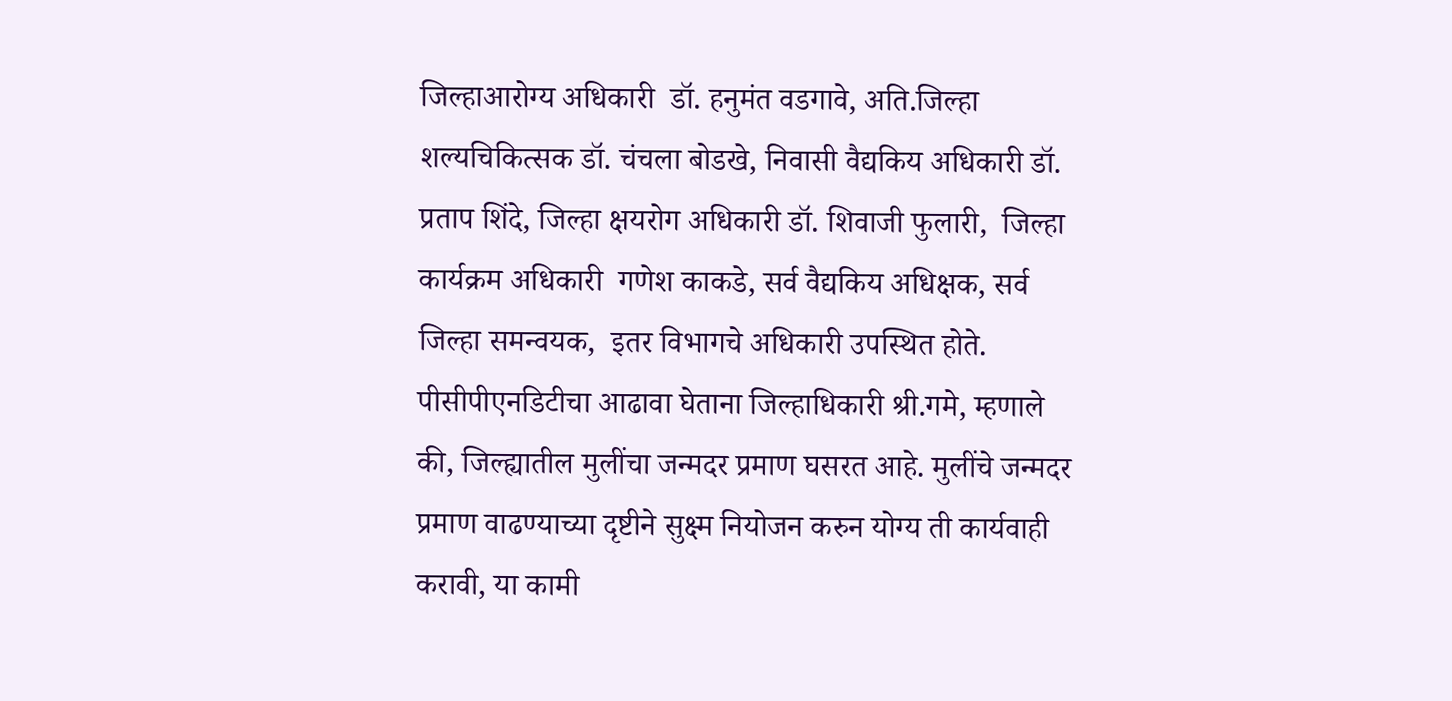जिल्हाआरोग्य अधिकारी  डॉ. हनुमंत वडगावे, अति.जिल्हा शल्यचिकित्सक डॉ. चंचला बोडखे, निवासी वैद्यकिय अधिकारी डॉ. प्रताप शिंदे, जिल्हा क्षयरोग अधिकारी डॉ. शिवाजी फुलारी,  जिल्हा कार्यक्रम अधिकारी  गणेश काकडे, सर्व वैद्यकिय अधिक्षक, सर्व जिल्हा समन्वयक,  इतर विभागचे अधिकारी उपस्थित होते.
पीसीपीएनडिटीचा आढावा घेताना जिल्हाधिकारी श्री.गमे, म्हणाले की, जिल्ह्यातील मुलींचा जन्मदर प्रमाण घसरत आहे. मुलींचे जन्मदर प्रमाण वाढण्याच्या दृष्टीने सुक्ष्म नियोजन करुन योग्य ती कार्यवाही करावी, या कामी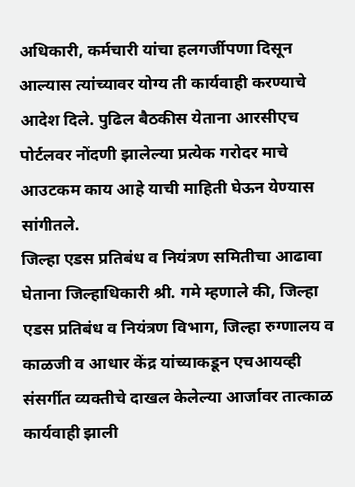अधिकारी, कर्मचारी यांचा हलगर्जीपणा दिसून आल्यास त्यांच्यावर योग्य ती कार्यवाही करण्याचे आदेश दिले. पुढिल बैठकीस येताना आरसीएच पोर्टलवर नोंदणी झालेल्या प्रत्येक गरोदर माचे आउटकम काय आहे याची माहिती घेऊन येण्यास सांगीतले.
जिल्हा एडस प्रतिबंध व नियंत्रण समितीचा आढावा घेताना जिल्हाधिकारी श्री. गमे म्हणाले की, जिल्हा एडस प्रतिबंध व नियंत्रण विभाग, जिल्हा रुग्णालय व काळजी व आधार केंद्र यांच्याकडून एचआयव्ही संसर्गीत व्यक्तीचे दाखल केलेल्या आर्जावर तात्काळ कार्यवाही झाली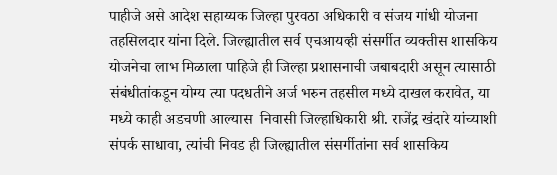पाहीजे असे आदेश सहाय्यक जिल्हा पुरवठा अधिकारी व संजय गांधी योजना तहसिलदार यांना दिले. जिल्ह्यातील सर्व एचआयव्ही संसर्गीत व्यक्तीस शासकिय योजनेचा लाभ मिळाला पाहिजे ही जिल्हा प्रशासनाची जबाबदारी असून त्यासाठी संबंधीतांकडून योग्य त्या पदधतीने अर्ज भरुन तहसील मध्ये दाखल करावेत, या मध्ये काही अडचणी आल्यास  निवासी जिल्हाधिकारी श्री. राजेंद्र खंदारे यांच्याशी संपर्क साधावा, त्यांची निवड ही जिल्ह्यातील संसर्गीतांना सर्व शासकिय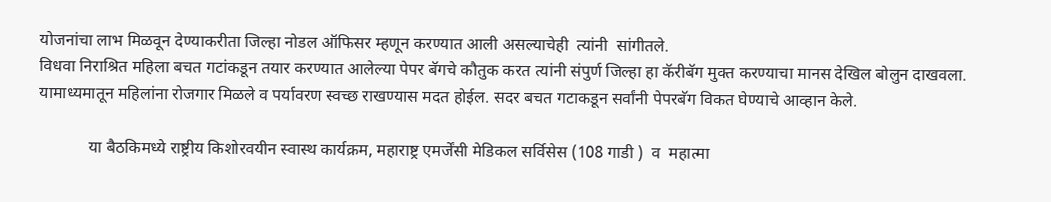योजनांचा लाभ मिळवून देण्याकरीता जिल्हा नोडल ऑफिसर म्हणून करण्यात आली असल्याचेही  त्यांनी  सांगीतले.
विधवा निराश्रित महिला बचत गटांकडून तयार करण्यात आलेल्या पेपर बॅगचे कौतुक करत त्यांनी संपुर्ण जिल्हा हा कॅरीबॅग मुक्त करण्याचा मानस देखिल बोलुन दाखवला. यामाध्यमातून महिलांना रोजगार मिळले व पर्यावरण स्वच्छ राखण्यास मदत होईल. सदर बचत गटाकडून सर्वांनी पेपरबॅग विकत घेण्याचे आव्हान केले.

            या बैठकिमध्ये राष्ट्रीय किशोरवयीन स्वास्थ कार्यक्रम, महाराष्ट्र एमर्जेंसी मेडिकल सर्विसेस (108 गाडी )  व  महात्मा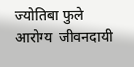ज्योतिबा फुले आरोग्य  जीवनदायी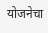योजनेचा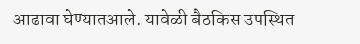आढावा घेण्यातआले. यावेळी बैठकिस उपस्थित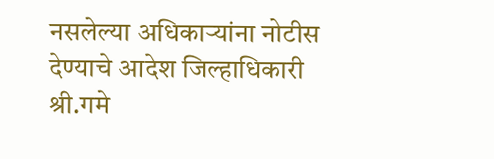नसलेल्या अधिकाऱ्यांना नोटीस देण्याचे आदेश जिल्हाधिकारी श्री.गमे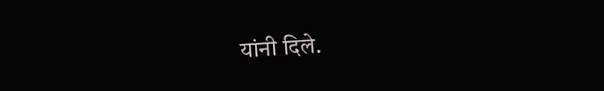यांनी दिले.